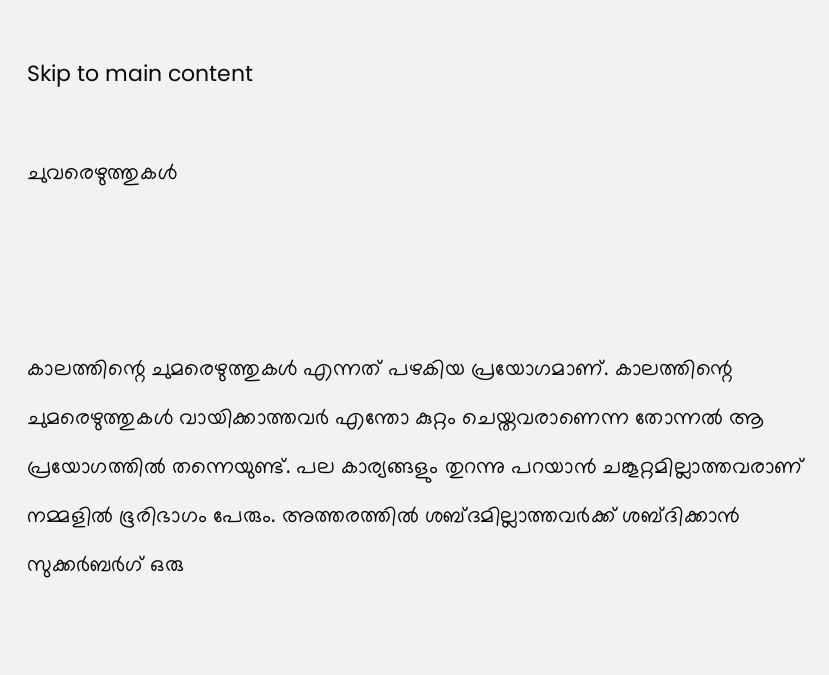Skip to main content

ചുവരെഴുത്തുകൾ



കാലത്തിന്റെ ചുമരെഴുത്തുകൾ എന്നത് പഴകിയ പ്രയോഗമാണ്. കാലത്തിന്റെ ചുമരെഴുത്തുകൾ വായിക്കാത്തവർ എന്തോ കുറ്റം ചെയ്തവരാണെന്ന തോന്നൽ ആ പ്രയോഗത്തിൽ തന്നെയുണ്ട്. പല കാര്യങ്ങളും തുറന്നു പറയാൻ ചങ്കൂറ്റമില്ലാത്തവരാണ് നമ്മളിൽ ഭൂരിഭാഗം പേരും. അത്തരത്തിൽ ശബ്ദമില്ലാത്തവർക്ക് ശബ്‌ദിക്കാൻ സുക്കർബർഗ് ഒരു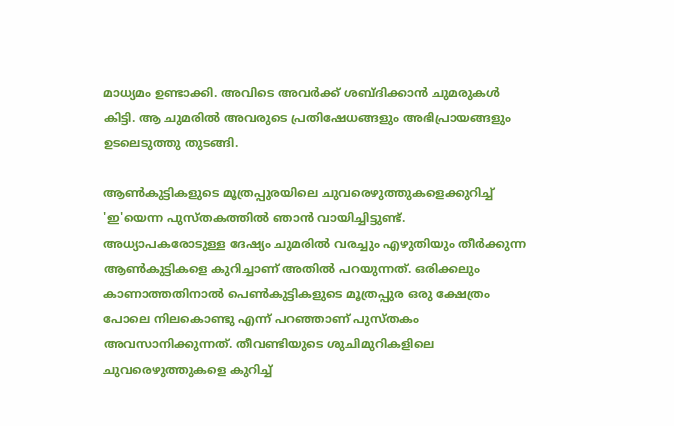മാധ്യമം ഉണ്ടാക്കി. അവിടെ അവർക്ക് ശബ്ദിക്കാൻ ചുമരുകൾ കിട്ടി. ആ ചുമരിൽ അവരുടെ പ്രതിഷേധങ്ങളും അഭിപ്രായങ്ങളും ഉടലെടുത്തു തുടങ്ങി.

ആൺകുട്ടികളുടെ മൂത്രപ്പുരയിലെ ചുവരെഴുത്തുകളെക്കുറിച്ച് 'ഇ'യെന്ന പുസ്തകത്തിൽ ഞാൻ വായിച്ചിട്ടുണ്ട്. അധ്യാപകരോടുള്ള ദേഷ്യം ചുമരിൽ വരച്ചും എഴുതിയും തീർക്കുന്ന ആൺകുട്ടികളെ കുറിച്ചാണ് അതിൽ പറയുന്നത്. ഒരിക്കലും കാണാത്തതിനാൽ പെൺകുട്ടികളുടെ മൂത്രപ്പുര ഒരു ക്ഷേത്രം പോലെ നിലകൊണ്ടു എന്ന് പറഞ്ഞാണ് പുസ്തകം അവസാനിക്കുന്നത്. തീവണ്ടിയുടെ ശുചിമുറികളിലെ ചുവരെഴുത്തുകളെ കുറിച്ച്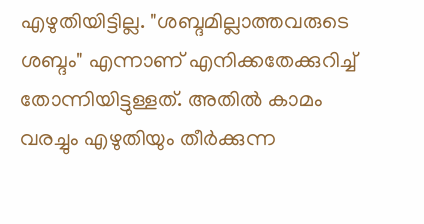എഴുതിയിട്ടില്ല. "ശബ്ദമില്ലാത്തവരുടെ ശബ്ദം" എന്നാണ് എനിക്കതേക്കുറിച്ച് തോന്നിയിട്ടുള്ളത്. അതിൽ കാമം വരച്ചും എഴുതിയും തീർക്കുന്ന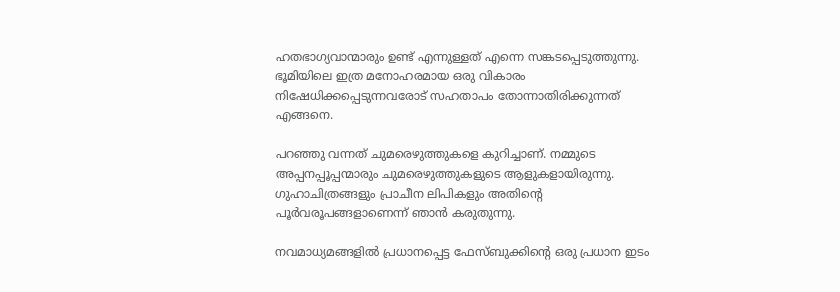ഹതഭാഗ്യവാന്മാരും ഉണ്ട് എന്നുള്ളത് എന്നെ സങ്കടപ്പെടുത്തുന്നു. ഭൂമിയിലെ ഇത്ര മനോഹരമായ ഒരു വികാരം നിഷേധിക്കപ്പെടുന്നവരോട് സഹതാപം തോന്നാതിരിക്കുന്നത് എങ്ങനെ.

പറഞ്ഞു വന്നത് ചുമരെഴുത്തുകളെ കുറിച്ചാണ്. നമ്മുടെ അപ്പനപ്പൂപ്പന്മാരും ചുമരെഴുത്തുകളുടെ ആളുകളായിരുന്നു. ഗുഹാചിത്രങ്ങളും പ്രാചീന ലിപികളും അതിന്റെ പൂർവരൂപങ്ങളാണെന്ന് ഞാൻ കരുതുന്നു.

നവമാധ്യമങ്ങളിൽ പ്രധാനപ്പെട്ട ഫേസ്ബുക്കിന്റെ ഒരു പ്രധാന ഇടം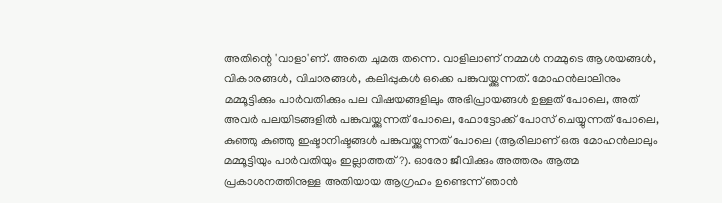അതിന്റെ 'വാളാ'ണ്. അതെ ചുമരു തന്നെ. വാളിലാണ് നമ്മൾ നമ്മുടെ ആശയങ്ങൾ, വികാരങ്ങൾ, വിചാരങ്ങൾ, കലിപ്പുകൾ ഒക്കെ പങ്കുവയ്ക്കുന്നത്. മോഹൻലാലിനും മമ്മൂട്ടിക്കും പാർവതിക്കും പല വിഷയങ്ങളിലും അഭിപ്രായങ്ങൾ ഉള്ളത് പോലെ, അത് അവർ പലയിടങ്ങളിൽ പങ്കുവയ്ക്കുന്നത് പോലെ, ഫോട്ടോക്ക് പോസ് ചെയ്യുന്നത് പോലെ, കുഞ്ഞു കുഞ്ഞു ഇഷ്ടാനിഷ്ടങ്ങൾ പങ്കുവയ്ക്കുന്നത് പോലെ (ആരിലാണ് ഒരു മോഹൻലാലും മമ്മൂട്ടിയും പാർവതിയും ഇല്ലാത്തത്?). ഓരോ ജീവിക്കും അത്തരം ആത്മ പ്രകാശനത്തിനുള്ള അതിയായ ആഗ്രഹം ഉണ്ടെന്ന് ഞാൻ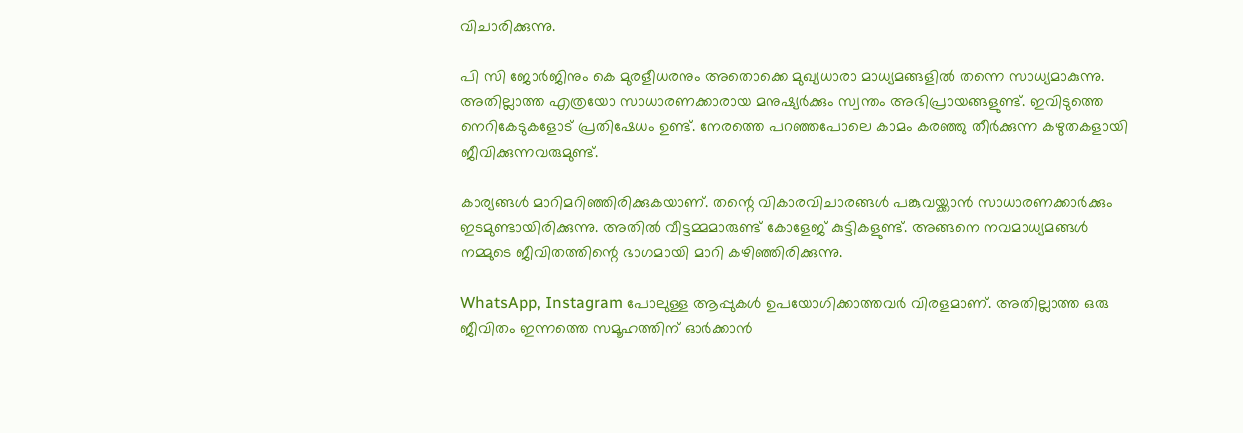വിചാരിക്കുന്നു.

പി സി ജോർജിനും കെ മുരളീധരനും അതൊക്കെ മുഖ്യധാരാ മാധ്യമങ്ങളിൽ തന്നെ സാധ്യമാകുന്നു. അതില്ലാത്ത എത്രയോ സാധാരണക്കാരായ മനുഷ്യർക്കും സ്വന്തം അഭിപ്രായങ്ങളുണ്ട്. ഇവിടുത്തെ നെറികേടുകളോട് പ്രതിഷേധം ഉണ്ട്. നേരത്തെ പറഞ്ഞപോലെ കാമം കരഞ്ഞു തീർക്കുന്ന കഴുതകളായി ജീവിക്കുന്നവരുമുണ്ട്.

കാര്യങ്ങൾ മാറിമറിഞ്ഞിരിക്കുകയാണ്. തന്റെ വികാരവിചാരങ്ങൾ പങ്കുവയ്ക്കാൻ സാധാരണക്കാർക്കും ഇടമുണ്ടായിരിക്കുന്നു. അതിൽ വീട്ടമ്മമാരുണ്ട് കോളേജ് കുട്ടികളുണ്ട്. അങ്ങനെ നവമാധ്യമങ്ങൾ നമ്മുടെ ജീവിതത്തിന്റെ ഭാഗമായി മാറി കഴിഞ്ഞിരിക്കുന്നു.

WhatsApp, Instagram പോലുള്ള ആപ്പുകൾ ഉപയോഗിക്കാത്തവർ വിരളമാണ്. അതില്ലാത്ത ഒരു ജീവിതം ഇന്നത്തെ സമൂഹത്തിന് ഓർക്കാൻ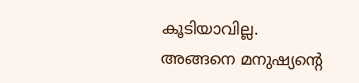കൂടിയാവില്ല.
അങ്ങനെ മനുഷ്യന്റെ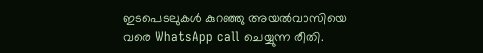ഇടപെടലുകൾ കുറഞ്ഞു അയൽവാസിയെ വരെ WhatsApp call ചെയ്യുന്ന രീതി.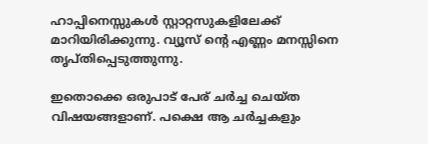ഹാപ്പിനെസ്സുകൾ സ്റ്റാറ്റസുകളിലേക്ക് മാറിയിരിക്കുന്നു. വ്യൂസ് ന്റെ എണ്ണം മനസ്സിനെ തൃപ്തിപ്പെടുത്തുന്നു.

ഇതൊക്കെ ഒരുപാട് പേര് ചർച്ച ചെയ്ത വിഷയങ്ങളാണ്. പക്ഷെ ആ ചർച്ചകളും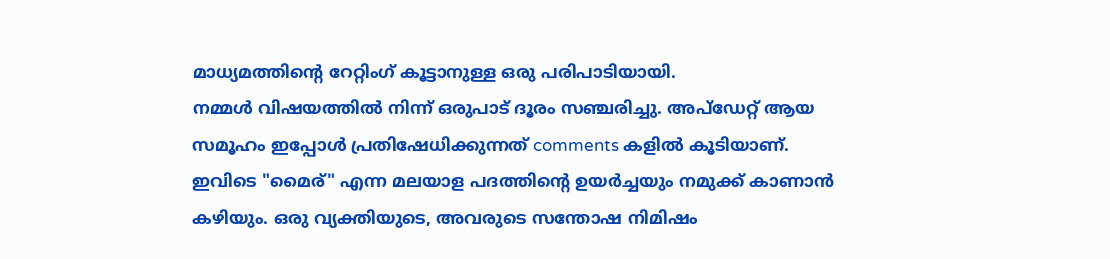മാധ്യമത്തിന്റെ റേറ്റിംഗ് കൂട്ടാനുള്ള ഒരു പരിപാടിയായി.
നമ്മൾ വിഷയത്തിൽ നിന്ന് ഒരുപാട് ദൂരം സഞ്ചരിച്ചു. അപ്ഡേറ്റ് ആയ സമൂഹം ഇപ്പോൾ പ്രതിഷേധിക്കുന്നത് comments കളിൽ കൂടിയാണ്. ഇവിടെ "മൈര്" എന്ന മലയാള പദത്തിന്റെ ഉയർച്ചയും നമുക്ക് കാണാൻ കഴിയും. ഒരു വ്യക്തിയുടെ, അവരുടെ സന്തോഷ നിമിഷം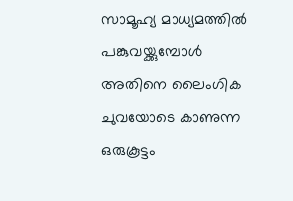സാമൂഹ്യ മാധ്യമത്തിൽ പങ്കുവയ്ക്കുമ്പോൾ അതിനെ ലൈംഗിക ചുവയോടെ കാണുന്ന ഒരുകൂട്ടം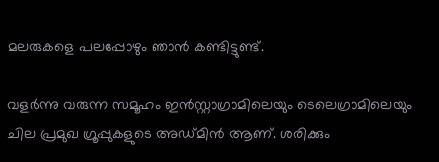മലരുകളെ പലപ്പോഴും ഞാൻ കണ്ടിട്ടുണ്ട്.

വളർന്നു വരുന്ന സമൂഹം ഇൻസ്റ്റാഗ്രാമിലെയും ടെലെഗ്രാമിലെയും ചില പ്രമുഖ ഗ്രൂപ്പുകളുടെ അഡ്മിൻ ആണ്. ശരിക്കും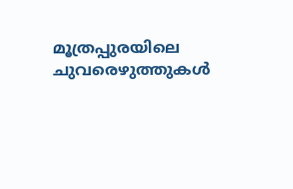മൂത്രപ്പുരയിലെ ചുവരെഴുത്തുകൾ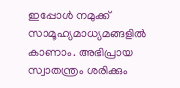ഇപ്പോൾ നമുക്ക് സാമൂഹ്യമാധ്യമങ്ങളിൽ കാണാം. അഭിപ്രായ സ്വാതന്ത്രം ശരിക്കും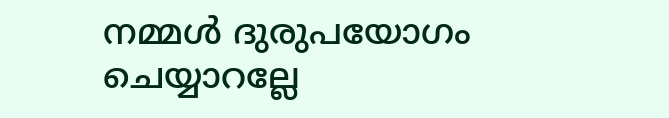നമ്മൾ ദുരുപയോഗം ചെയ്യാറല്ലേ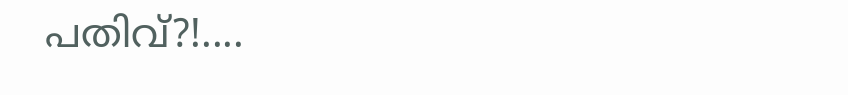പതിവ്?!....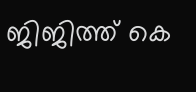ജിജിത്ത് കെ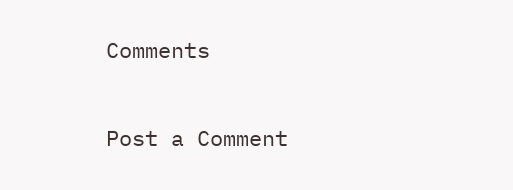Comments

Post a Comment